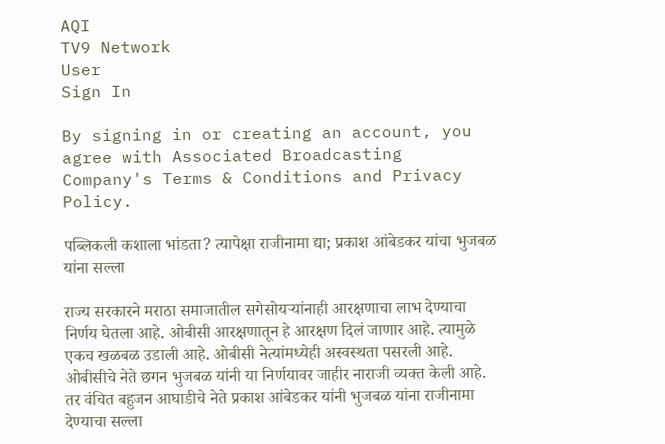AQI
TV9 Network
User
Sign In

By signing in or creating an account, you agree with Associated Broadcasting Company's Terms & Conditions and Privacy Policy.

पब्लिकली कशाला भांडता? त्यापेक्षा राजीनामा द्या; प्रकाश आंबेडकर यांचा भुजबळ यांना सल्ला

राज्य सरकारने मराठा समाजातील सगेसोयऱ्यांनाही आरक्षणाचा लाभ देण्याचा निर्णय घेतला आहे. ओबीसी आरक्षणातून हे आरक्षण दिलं जाणार आहे. त्यामुळे एकच खळबळ उडाली आहे. ओबीसी नेत्यांमध्येही अस्वस्थता पसरली आहे. ओबीसीचे नेते छगन भुजबळ यांनी या निर्णयावर जाहीर नाराजी व्यक्त केली आहे. तर वंचित बहुजन आघाडीचे नेते प्रकाश आंबेडकर यांनी भुजबळ यांना राजीनामा देण्याचा सल्ला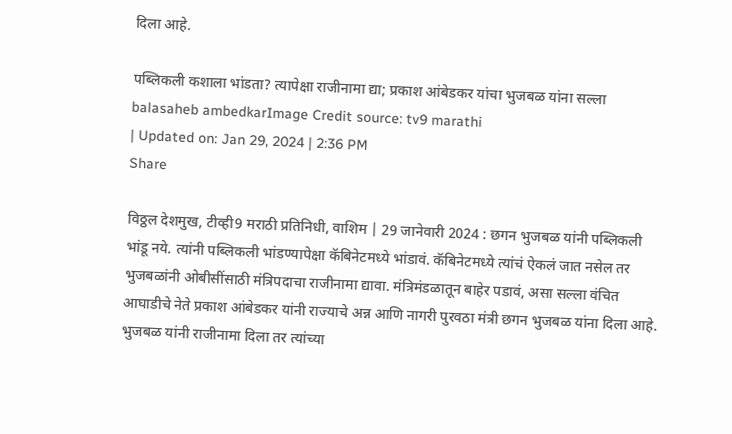दिला आहे.

पब्लिकली कशाला भांडता? त्यापेक्षा राजीनामा द्या; प्रकाश आंबेडकर यांचा भुजबळ यांना सल्ला
balasaheb ambedkarImage Credit source: tv9 marathi
| Updated on: Jan 29, 2024 | 2:36 PM
Share

विठ्ठल देशमुख, टीव्ही9 मराठी प्रतिनिधी, वाशिम | 29 जानेवारी 2024 : छगन भुजबळ यांनी पब्लिकली भांडू नये. त्यांनी पब्लिकली भांडण्यापेक्षा कॅबिनेटमध्ये भांडावं. कॅबिनेटमध्ये त्यांचं ऐकलं जात नसेल तर भुजबळांनी ओबीसींसाठी मंत्रिपदाचा राजीनामा द्यावा. मंत्रिमंडळातून बाहेर पडावं, असा सल्ला वंचित आघाडीचे नेते प्रकाश आंबेडकर यांनी राज्याचे अन्न आणि नागरी पुरवठा मंत्री छगन भुजबळ यांना दिला आहे. भुजबळ यांनी राजीनामा दिला तर त्यांच्या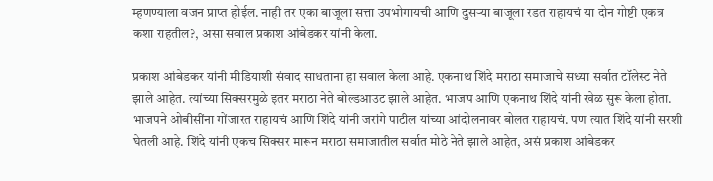म्हणण्याला वजन प्राप्त होईल. नाही तर एका बाजूला सत्ता उपभोगायची आणि दुसऱ्या बाजूला रडत राहायचं या दोन गोष्टी एकत्र कशा राहतील?, असा सवाल प्रकाश आंबेडकर यांनी केला.

प्रकाश आंबेडकर यांनी मीडियाशी संवाद साधताना हा सवाल केला आहे. एकनाथ शिंदे मराठा समाजाचे सध्या सर्वात टॉलेस्ट नेते झाले आहेत. त्यांच्या सिक्सरमुळे इतर मराठा नेते बोल्डआउट झाले आहेत. भाजप आणि एकनाथ शिंदे यांनी खेळ सुरू केला होता. भाजपने ओबीसींना गोंजारत राहायचं आणि शिंदे यांनी जरांगे पाटील यांच्या आंदोलनावर बोलत राहायचं. पण त्यात शिंदे यांनी सरशी घेतली आहे. शिंदे यांनी एकच सिक्सर मारून मराठा समाजातील सर्वात मोठे नेते झाले आहेत, असं प्रकाश आंबेडकर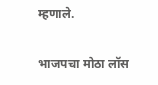म्हणाले.

भाजपचा मोठा लॉस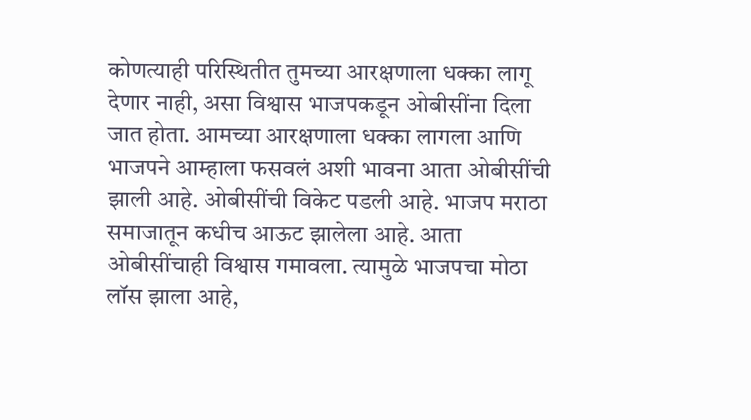कोणत्याही परिस्थितीत तुमच्या आरक्षणाला धक्का लागू देणार नाही, असा विश्वास भाजपकडून ओबीसींना दिला जात होता. आमच्या आरक्षणाला धक्का लागला आणि भाजपने आम्हाला फसवलं अशी भावना आता ओबीसींची झाली आहे. ओबीसींची विकेट पडली आहे. भाजप मराठा समाजातून कधीच आऊट झालेला आहे. आता ओबीसींचाही विश्वास गमावला. त्यामुळे भाजपचा मोठा लॉस झाला आहे,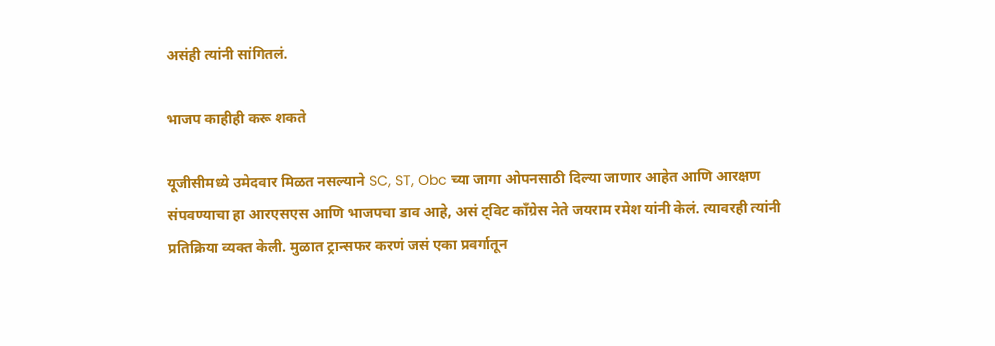असंही त्यांनी सांगितलं.

भाजप काहीही करू शकते

यूजीसीमध्ये उमेदवार मिळत नसल्याने SC, ST, Obc च्या जागा ओपनसाठी दिल्या जाणार आहेत आणि आरक्षण संपवण्याचा हा आरएसएस आणि भाजपचा डाव आहे, असं ट्विट काँग्रेस नेते जयराम रमेश यांनी केलं. त्यावरही त्यांनी प्रतिक्रिया व्यक्त केली. मुळात ट्रान्सफर करणं जसं एका प्रवर्गातून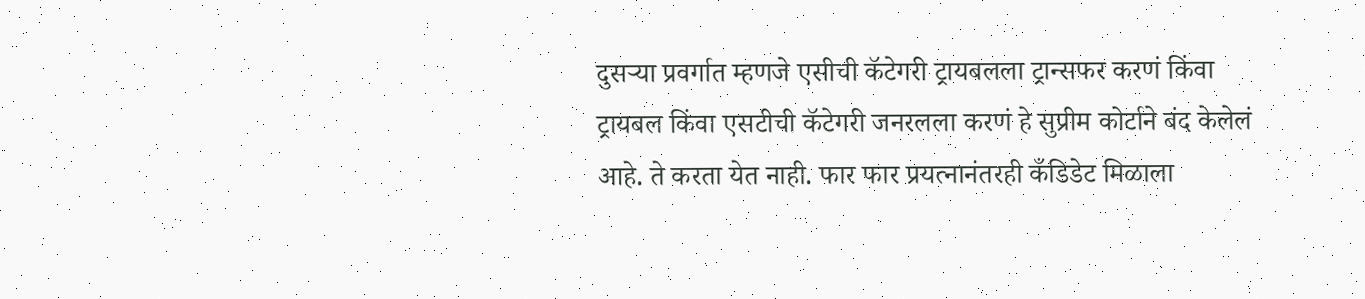दुसऱ्या प्रवर्गात म्हणजे एसीची कॅटेगरी ट्रायबलला ट्रान्सफर करणं किंवा ट्रायबल किंवा एसटीची कॅटेगरी जनरलला करणं हे सुप्रीम कोर्टाने बंद केलेलं आहे. ते करता येत नाही. फार फार प्रयत्नानंतरही कँडिडेट मिळाला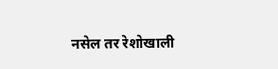नसेल तर रेशोखाली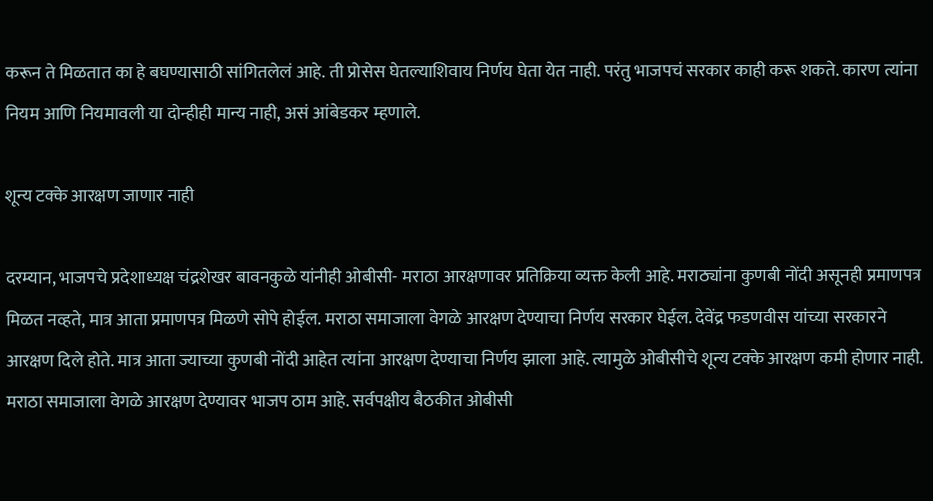करून ते मिळतात का हे बघण्यासाठी सांगितलेलं आहे. ती प्रोसेस घेतल्याशिवाय निर्णय घेता येत नाही. परंतु भाजपचं सरकार काही करू शकते. कारण त्यांना नियम आणि नियमावली या दोन्हीही मान्य नाही, असं आंबेडकर म्हणाले.

शून्य टक्के आरक्षण जाणार नाही

दरम्यान, भाजपचे प्रदेशाध्यक्ष चंद्रशेखर बावनकुळे यांनीही ओबीसी- मराठा आरक्षणावर प्रतिक्रिया व्यक्त केली आहे. मराठ्यांना कुणबी नोंदी असूनही प्रमाणपत्र मिळत नव्हते, मात्र आता प्रमाणपत्र मिळणे सोपे होईल. मराठा समाजाला वेगळे आरक्षण देण्याचा निर्णय सरकार घेईल. देवेंद्र फडणवीस यांच्या सरकारने आरक्षण दिले होते. मात्र आता ज्याच्या कुणबी नोंदी आहेत त्यांना आरक्षण देण्याचा निर्णय झाला आहे. त्यामुळे ओबीसीचे शून्य टक्के आरक्षण कमी होणार नाही. मराठा समाजाला वेगळे आरक्षण देण्यावर भाजप ठाम आहे. सर्वपक्षीय बैठकीत ओबीसी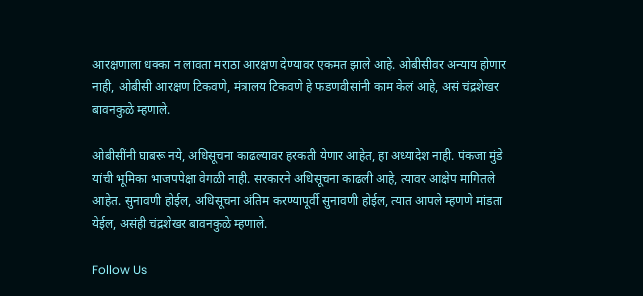आरक्षणाला धक्का न लावता मराठा आरक्षण देण्यावर एकमत झाले आहे. ओबीसीवर अन्याय होणार नाही, ओबीसी आरक्षण टिकवणे, मंत्रालय टिकवणे हे फडणवीसांनी काम केलं आहे, असं चंद्रशेखर बावनकुळे म्हणाले.

ओबीसींनी घाबरू नये, अधिसूचना काढल्यावर हरकती येणार आहेत, हा अध्यादेश नाही. पंकजा मुंडे यांची भूमिका भाजपपेक्षा वेगळी नाही. सरकारने अधिसूचना काढली आहे, त्यावर आक्षेप मागितले आहेत. सुनावणी होईल, अधिसूचना अंतिम करण्यापूर्वी सुनावणी होईल, त्यात आपले म्हणणे मांडता येईल, असंही चंद्रशेखर बावनकुळे म्हणाले.

Follow Us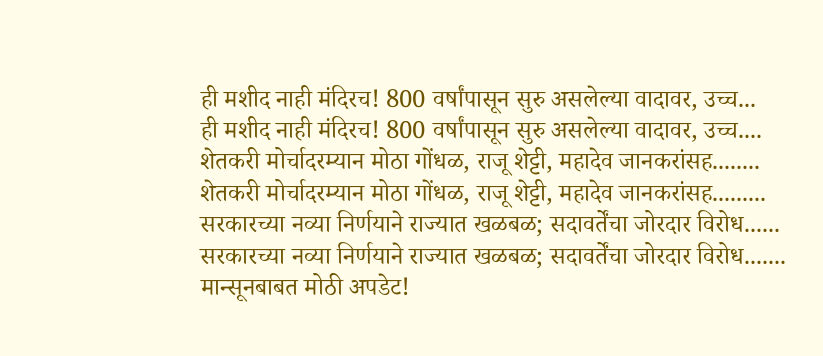ही मशीद नाही मंदिरच! 800 वर्षांपासून सुरु असलेल्या वादावर, उच्च...
ही मशीद नाही मंदिरच! 800 वर्षांपासून सुरु असलेल्या वादावर, उच्च....
शेतकरी मोर्चादरम्यान मोठा गोंधळ, राजू शेट्टी, महादेव जानकरांसह........
शेतकरी मोर्चादरम्यान मोठा गोंधळ, राजू शेट्टी, महादेव जानकरांसह.........
सरकारच्या नव्या निर्णयाने राज्यात खळबळ; सदावर्तेंचा जोरदार विरोध......
सरकारच्या नव्या निर्णयाने राज्यात खळबळ; सदावर्तेंचा जोरदार विरोध.......
मान्सूनबाबत मोठी अपडेट!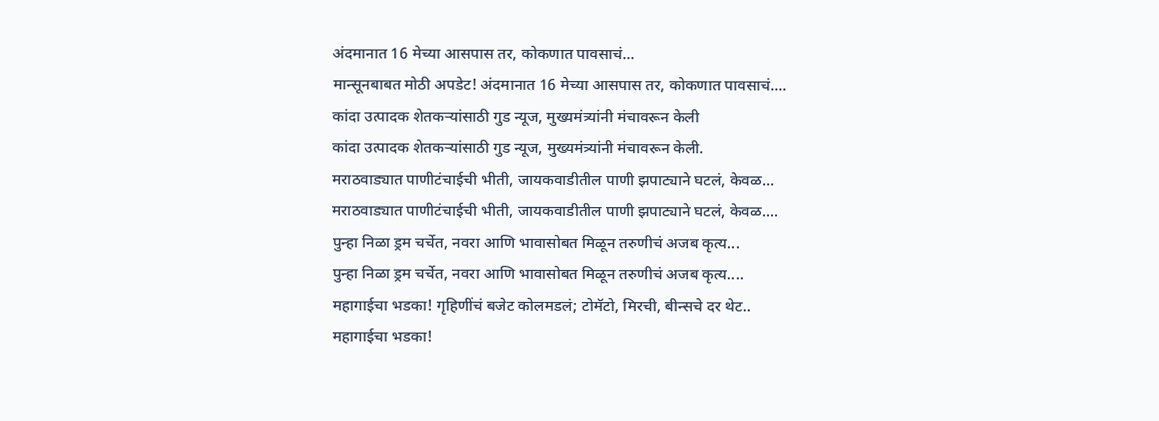अंदमानात 16 मेच्या आसपास तर, कोकणात पावसाचं...
मान्सूनबाबत मोठी अपडेट! अंदमानात 16 मेच्या आसपास तर, कोकणात पावसाचं....
कांदा उत्पादक शेतकऱ्यांसाठी गुड न्यूज, मुख्यमंत्र्यांनी मंचावरून केली
कांदा उत्पादक शेतकऱ्यांसाठी गुड न्यूज, मुख्यमंत्र्यांनी मंचावरून केली.
मराठवाड्यात पाणीटंचाईची भीती, जायकवाडीतील पाणी झपाट्याने घटलं, केवळ...
मराठवाड्यात पाणीटंचाईची भीती, जायकवाडीतील पाणी झपाट्याने घटलं, केवळ....
पुन्हा निळा ड्रम चर्चेत, नवरा आणि भावासोबत मिळून तरुणीचं अजब कृत्य...
पुन्हा निळा ड्रम चर्चेत, नवरा आणि भावासोबत मिळून तरुणीचं अजब कृत्य....
महागाईचा भडका! गृहिणींचं बजेट कोलमडलं; टोमॅटो, मिरची, बीन्सचे दर थेट..
महागाईचा भडका!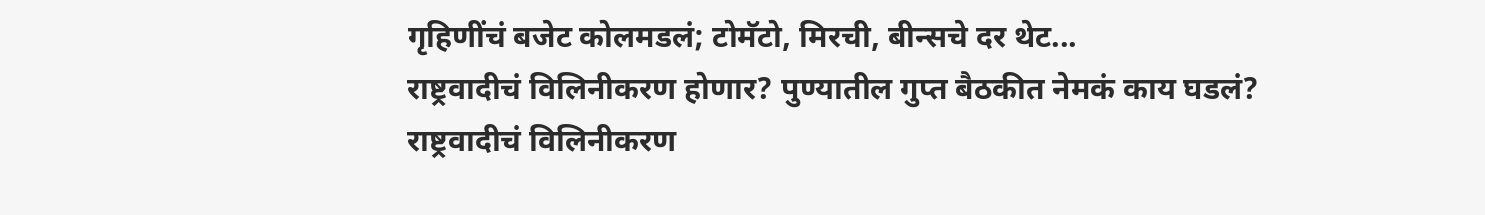गृहिणींचं बजेट कोलमडलं; टोमॅटो, मिरची, बीन्सचे दर थेट...
राष्ट्रवादीचं विलिनीकरण होणार? पुण्यातील गुप्त बैठकीत नेमकं काय घडलं?
राष्ट्रवादीचं विलिनीकरण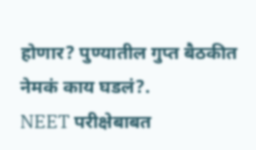होणार? पुण्यातील गुप्त बैठकीत नेमकं काय घडलं?.
NEET परीक्षेबाबत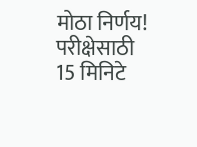मोठा निर्णय! परीक्षेसाठी 15 मिनिटे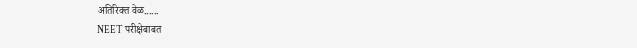अतिरिक्त वेळ......
NEET परीक्षेबाबत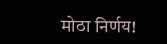मोठा निर्णय!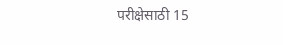परीक्षेसाठी 15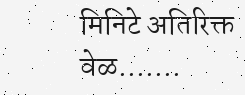मिनिटे अतिरिक्त वेळ.......